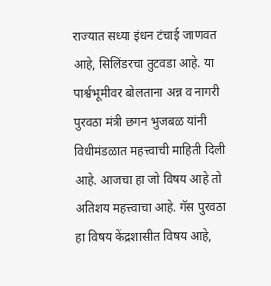राज्यात सध्या इंधन टंचाई जाणवत आहे, सिलिंडरचा तुटवडा आहे. या पार्श्वभूमीवर बोलताना अन्न व नागरी पुरवठा मंत्री छगन भुजबळ यांनी विधीमंडळात महत्त्वाची माहिती दिली आहे. आजचा हा जो विषय आहे तो अतिशय महत्त्वाचा आहे. गॅस पुरवठा हा विषय केंद्रशासीत विषय आहे,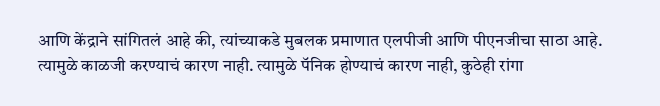आणि केंद्राने सांगितलं आहे की, त्यांच्याकडे मुबलक प्रमाणात एलपीजी आणि पीएनजीचा साठा आहे. त्यामुळे काळजी करण्याचं कारण नाही. त्यामुळे पॅनिक होण्याचं कारण नाही, कुठेही रांगा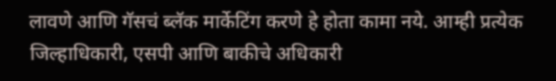लावणे आणि गॅसचं ब्लॅक मार्केटिंग करणे हे होता कामा नये. आम्ही प्रत्येक जिल्हाधिकारी, एसपी आणि बाकीचे अधिकारी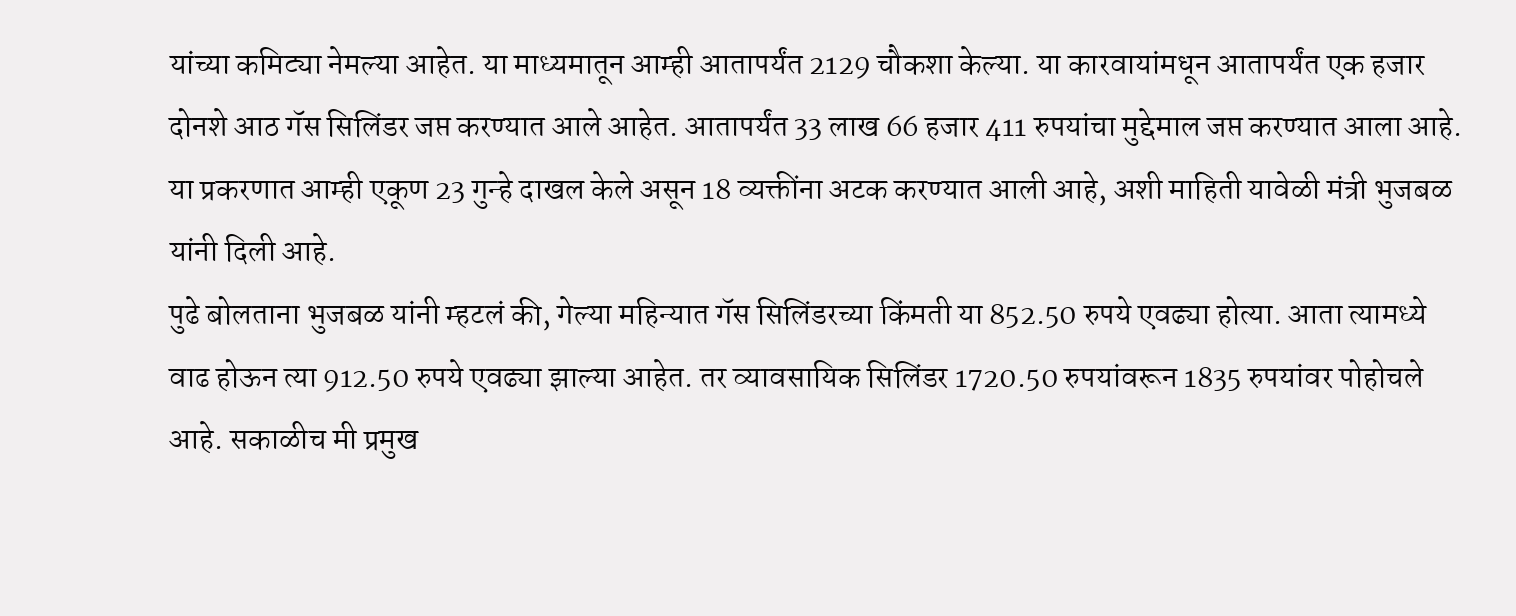यांच्या कमिट्या नेमल्या आहेत. या माध्यमातून आम्ही आतापर्यंत 2129 चौकशा केल्या. या कारवायांमधून आतापर्यंत एक हजार दोनशे आठ गॅस सिलिंडर जप्त करण्यात आले आहेत. आतापर्यंत 33 लाख 66 हजार 411 रुपयांचा मुद्देमाल जप्त करण्यात आला आहे. या प्रकरणात आम्ही एकूण 23 गुन्हे दाखल केले असून 18 व्यक्तींना अटक करण्यात आली आहे, अशी माहिती यावेळी मंत्री भुजबळ यांनी दिली आहे.
पुढे बोलताना भुजबळ यांनी म्हटलं की, गेल्या महिन्यात गॅस सिलिंडरच्या किंमती या 852.50 रुपये एवढ्या होत्या. आता त्यामध्ये वाढ होऊन त्या 912.50 रुपये एवढ्या झाल्या आहेत. तर व्यावसायिक सिलिंडर 1720.50 रुपयांवरून 1835 रुपयांवर पोहोचले आहे. सकाळीच मी प्रमुख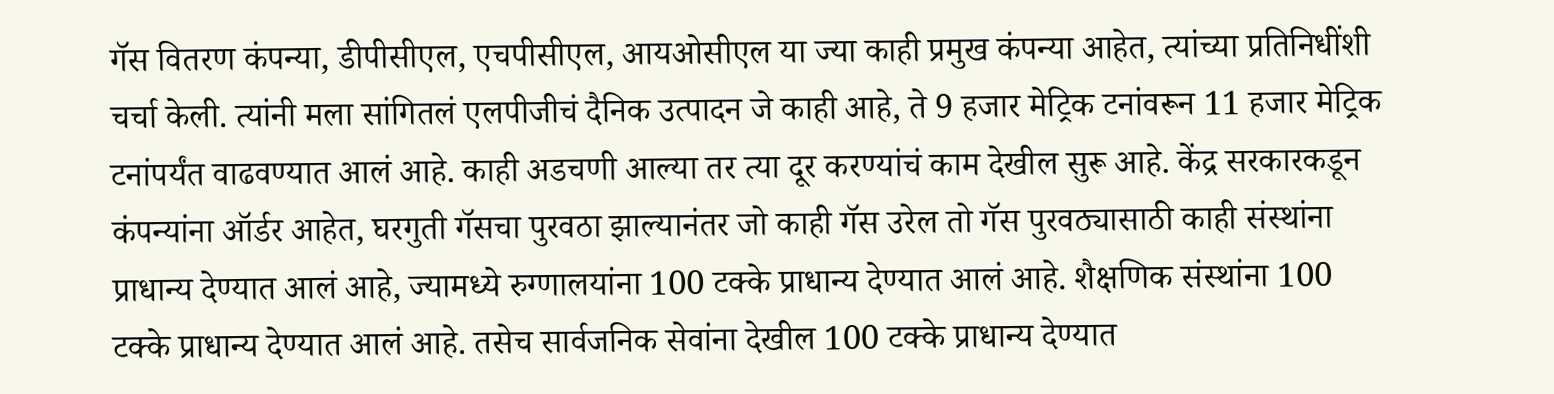गॅस वितरण कंपन्या, डीपीसीएल, एचपीसीएल, आयओसीएल या ज्या काही प्रमुख कंपन्या आहेत, त्यांच्या प्रतिनिधींशी चर्चा केली. त्यांनी मला सांगितलं एलपीजीचं दैनिक उत्पादन जे काही आहे, ते 9 हजार मेट्रिक टनांवरून 11 हजार मेट्रिक टनांपर्यंत वाढवण्यात आलं आहे. काही अडचणी आल्या तर त्या दूर करण्यांचं काम देखील सुरू आहे. केंद्र सरकारकडून कंपन्यांना ऑर्डर आहेत, घरगुती गॅसचा पुरवठा झाल्यानंतर जो काही गॅस उरेल तो गॅस पुरवठ्यासाठी काही संस्थांना प्राधान्य देण्यात आलं आहे, ज्यामध्ये रुग्णालयांना 100 टक्के प्राधान्य देण्यात आलं आहे. शैक्षणिक संस्थांना 100 टक्के प्राधान्य देण्यात आलं आहे. तसेच सार्वजनिक सेवांना देखील 100 टक्के प्राधान्य देण्यात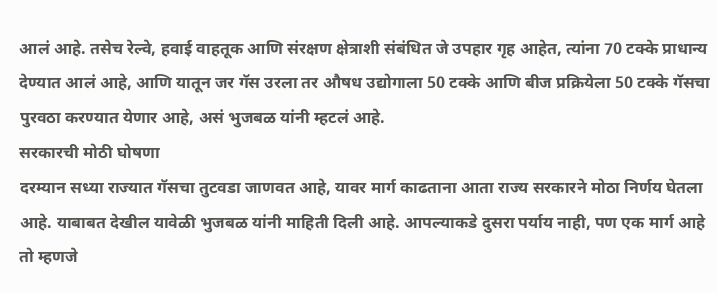आलं आहे. तसेच रेल्वे, हवाई वाहतूक आणि संरक्षण क्षेत्राशी संबंधित जे उपहार गृह आहेत, त्यांना 70 टक्के प्राधान्य देण्यात आलं आहे, आणि यातून जर गॅस उरला तर औषध उद्योगाला 50 टक्के आणि बीज प्रक्रियेला 50 टक्के गॅसचा पुरवठा करण्यात येणार आहे, असं भुजबळ यांनी म्हटलं आहे.
सरकारची मोठी घोषणा
दरम्यान सध्या राज्यात गॅसचा तुटवडा जाणवत आहे, यावर मार्ग काढताना आता राज्य सरकारने मोठा निर्णय घेतला आहे. याबाबत देखील यावेळी भुजबळ यांनी माहिती दिली आहे. आपल्याकडे दुसरा पर्याय नाही, पण एक मार्ग आहे तो म्हणजे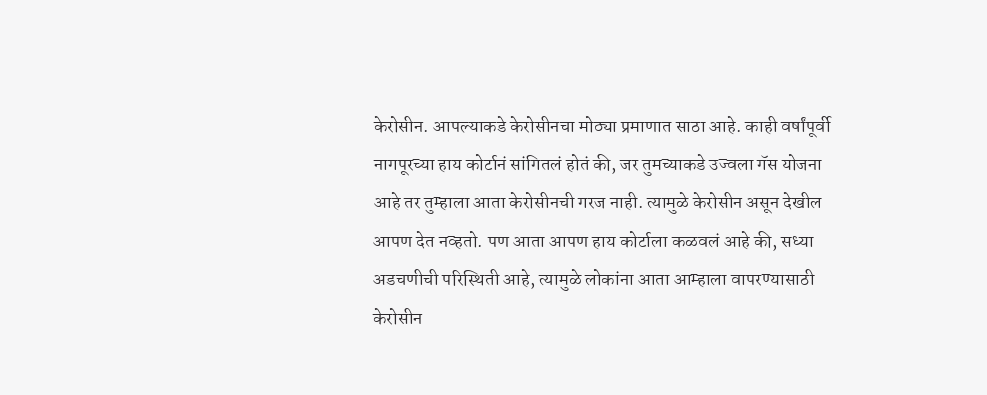केरोसीन. आपल्याकडे केरोसीनचा मोठ्या प्रमाणात साठा आहे. काही वर्षांपूर्वी नागपूरच्या हाय कोर्टानं सांगितलं होतं की, जर तुमच्याकडे उज्वला गॅस योजना आहे तर तुम्हाला आता केरोसीनची गरज नाही. त्यामुळे केरोसीन असून देखील आपण देत नव्हतो. पण आता आपण हाय कोर्टाला कळवलं आहे की, सध्या अडचणीची परिस्थिती आहे, त्यामुळे लोकांना आता आम्हाला वापरण्यासाठी केरोसीन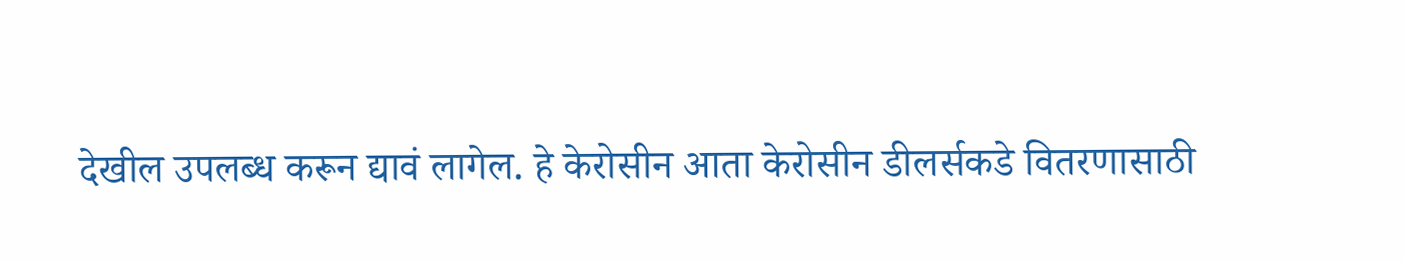देखील उपलब्ध करून द्यावं लागेल. हे केरोसीन आता केरोसीन डीलर्सकडे वितरणासाठी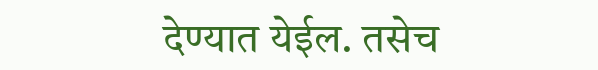देण्यात येईल. तसेच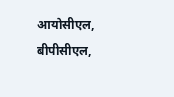आयोसीएल, बीपीसीएल,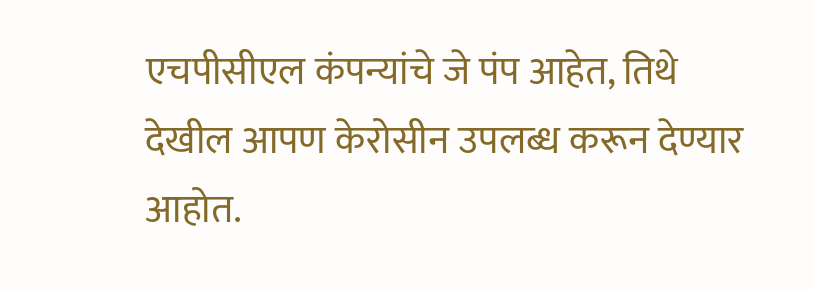एचपीसीएल कंपन्यांचे जे पंप आहेत, तिथे देखील आपण केरोसीन उपलब्ध करून देण्यार आहोत.